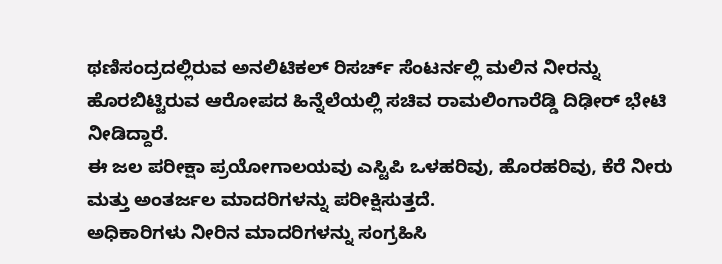ಥಣಿಸಂದ್ರದಲ್ಲಿರುವ ಅನಲಿಟಿಕಲ್ ರಿಸರ್ಚ್ ಸೆಂಟರ್ನಲ್ಲಿ ಮಲಿನ ನೀರನ್ನು ಹೊರಬಿಟ್ಟಿರುವ ಆರೋಪದ ಹಿನ್ನೆಲೆಯಲ್ಲಿ ಸಚಿವ ರಾಮಲಿಂಗಾರೆಡ್ಡಿ ದಿಢೀರ್ ಭೇಟಿ ನೀಡಿದ್ದಾರೆ.
ಈ ಜಲ ಪರೀಕ್ಷಾ ಪ್ರಯೋಗಾಲಯವು ಎಸ್ಟಿಪಿ ಒಳಹರಿವು, ಹೊರಹರಿವು, ಕೆರೆ ನೀರು ಮತ್ತು ಅಂತರ್ಜಲ ಮಾದರಿಗಳನ್ನು ಪರೀಕ್ಷಿಸುತ್ತದೆ.
ಅಧಿಕಾರಿಗಳು ನೀರಿನ ಮಾದರಿಗಳನ್ನು ಸಂಗ್ರಹಿಸಿ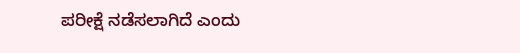ಪರೀಕ್ಷೆ ನಡೆಸಲಾಗಿದೆ ಎಂದು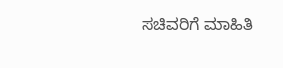ಸಚಿವರಿಗೆ ಮಾಹಿತಿ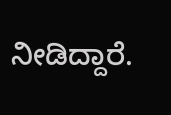ನೀಡಿದ್ದಾರೆ.